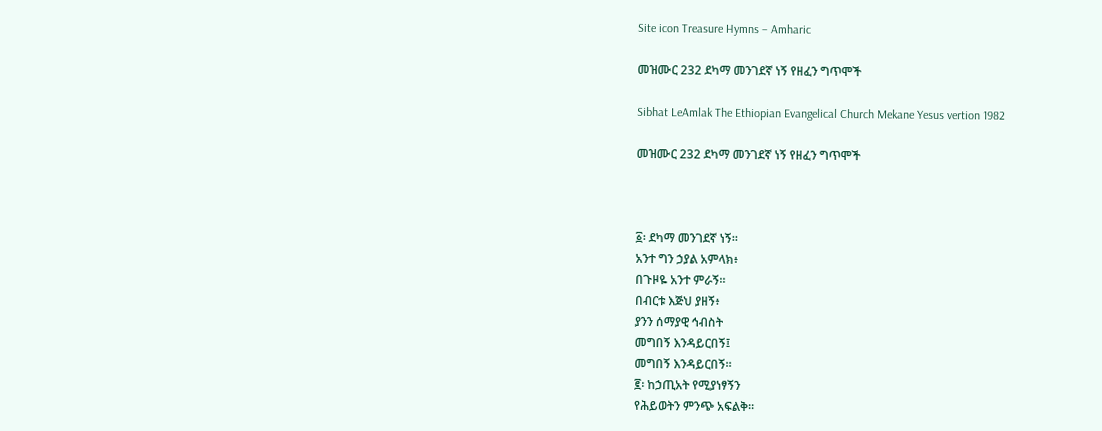Site icon Treasure Hymns – Amharic

መዝሙር 232 ደካማ መንገደኛ ነኝ የዘፈን ግጥሞች

Sibhat LeAmlak The Ethiopian Evangelical Church Mekane Yesus vertion 1982

መዝሙር 232 ደካማ መንገደኛ ነኝ የዘፈን ግጥሞች



፩፡ ደካማ መንገደኛ ነኝ።
አንተ ግን ኃያል አምላክ፥
በጉዞዬ አንተ ምራኝ።
በብርቱ እጅህ ያዘኝ፥
ያንን ሰማያዊ ኅብስት
መግበኝ እንዳይርበኝ፤
መግበኝ እንዳይርበኝ።
፪፡ ከኃጢአት የሚያነፃኝን
የሕይወትን ምንጭ አፍልቅ።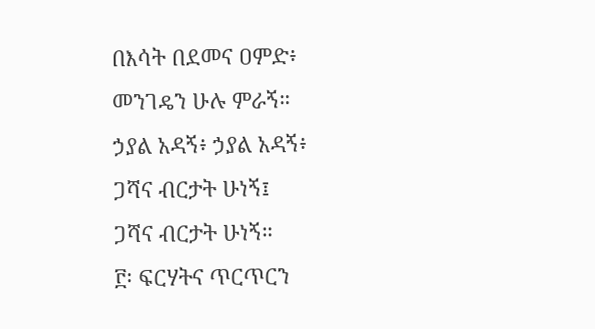በእሳት በደመና ዐምድ፥
መንገዴን ሁሉ ምራኝ።
ኃያል አዳኝ፥ ኃያል አዳኝ፥
ጋሻና ብርታት ሁነኝ፤
ጋሻና ብርታት ሁነኝ።
፫፡ ፍርሃትና ጥርጥርን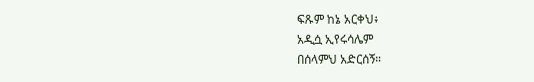ፍጹም ከኔ አርቀህ፥
አዲሷ ኢየሩሳሌም
በሰላምህ አድርሰኝ።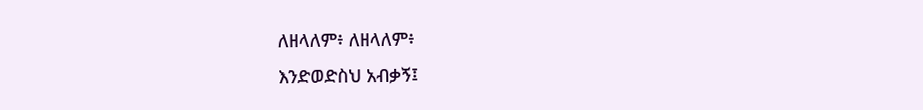ለዘላለም፥ ለዘላለም፥
እንድወድስህ አብቃኝ፤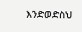እንድወድስህ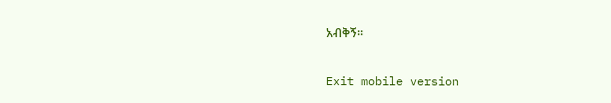አብቅኝ።

Exit mobile version